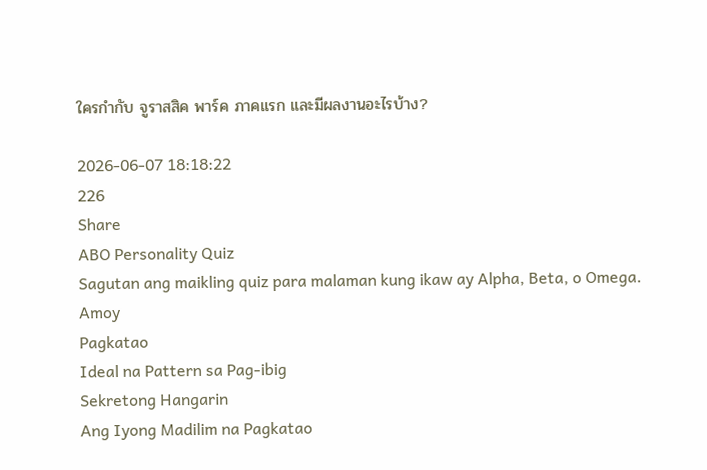ใครกำกับ จูราสสิค พาร์ค ภาคแรก และมีผลงานอะไรบ้าง?

2026-06-07 18:18:22
226
Share
ABO Personality Quiz
Sagutan ang maikling quiz para malaman kung ikaw ay Alpha, Beta, o Omega.
Amoy
Pagkatao
Ideal na Pattern sa Pag-ibig
Sekretong Hangarin
Ang Iyong Madilim na Pagkatao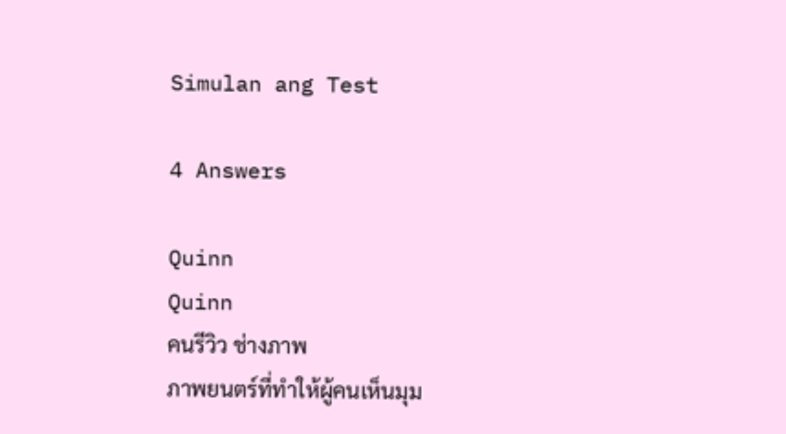Simulan ang Test

4 Answers

Quinn
Quinn
คนรีวิว ช่างภาพ
ภาพยนตร์ที่ทำให้ผู้คนเห็นมุม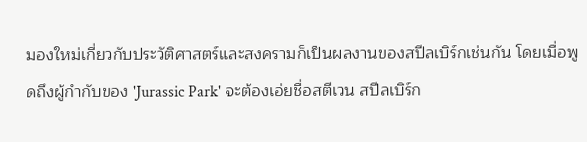มองใหม่เกี่ยวกับประวัติศาสตร์และสงครามก็เป็นผลงานของสปีลเบิร์กเช่นกัน โดยเมื่อพูดถึงผู้กำกับของ 'Jurassic Park' จะต้องเอ่ยชื่อสตีเวน สปีลเบิร์ก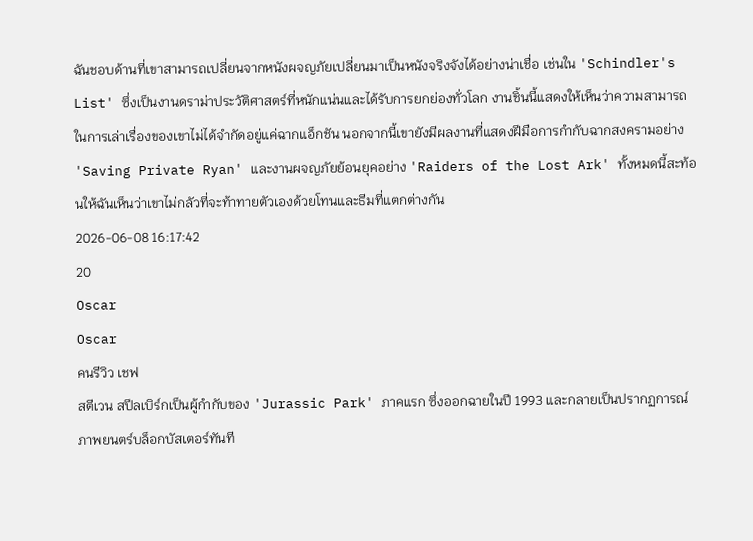ฉันชอบด้านที่เขาสามารถเปลี่ยนจากหนังผจญภัยเปลี่ยนมาเป็นหนังจริงจังได้อย่างน่าเชื่อ เช่นใน 'Schindler's List' ซึ่งเป็นงานดราม่าประวัติศาสตร์ที่หนักแน่นและได้รับการยกย่องทั่วโลก งานชิ้นนี้แสดงให้เห็นว่าความสามารถในการเล่าเรื่องของเขาไม่ได้จำกัดอยู่แค่ฉากแอ็กชัน นอกจากนี้เขายังมีผลงานที่แสดงฝีมือการกำกับฉากสงครามอย่าง 'Saving Private Ryan' และงานผจญภัยย้อนยุคอย่าง 'Raiders of the Lost Ark' ทั้งหมดนี้สะท้อนให้ฉันเห็นว่าเขาไม่กลัวที่จะท้าทายตัวเองด้วยโทนและธีมที่แตกต่างกัน
2026-06-08 16:17:42
20
Oscar
Oscar
คนรีวิว เชฟ
สตีเวน สปีลเบิร์กเป็นผู้กำกับของ 'Jurassic Park' ภาคแรก ซึ่งออกฉายในปี 1993 และกลายเป็นปรากฏการณ์ภาพยนตร์บล็อกบัสเตอร์ทันที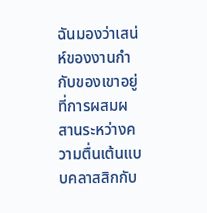ฉันมองว่าเสน่ห์ของงานกำกับของเขาอยู่ที่การผสมผสานระหว่างความตื่นเต้นแบบคลาสสิกกับ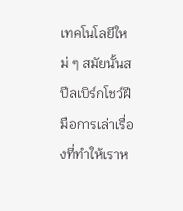เทคโนโลยีใหม่ ๆ สมัยนั้นสปีลเบิร์กโชว์ฝีมือการเล่าเรื่องที่ทำให้เราห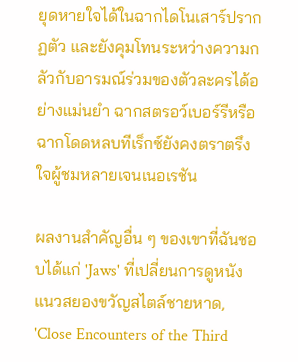ยุดหายใจได้ในฉากไดโนเสาร์ปรากฏตัว และยังคุมโทนระหว่างความกลัวกับอารมณ์ร่วมของตัวละครได้อย่างแม่นยำ ฉากสตรอว์เบอร์รีหรือฉากโดดหลบทีเร็กซ์ยังคงตราตรึงใจผู้ชมหลายเจนเนอเรชัน

ผลงานสำคัญอื่น ๆ ของเขาที่ฉันชอบได้แก่ 'Jaws' ที่เปลี่ยนการดูหนังแนวสยองขวัญสไตล์ชายหาด, 'Close Encounters of the Third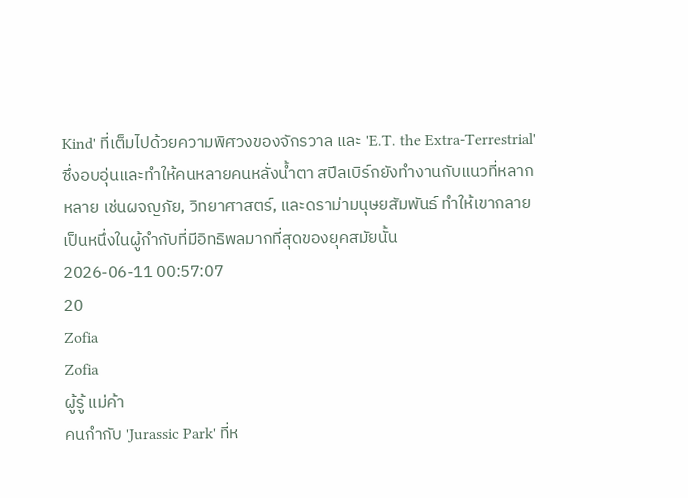Kind' ที่เต็มไปด้วยความพิศวงของจักรวาล และ 'E.T. the Extra-Terrestrial' ซึ่งอบอุ่นและทำให้คนหลายคนหลั่งน้ำตา สปีลเบิร์กยังทำงานกับแนวที่หลากหลาย เช่นผจญภัย, วิทยาศาสตร์, และดราม่ามนุษยสัมพันธ์ ทำให้เขากลายเป็นหนึ่งในผู้กำกับที่มีอิทธิพลมากที่สุดของยุคสมัยนั้น
2026-06-11 00:57:07
20
Zofia
Zofia
ผู้รู้ แม่ค้า
คนกำกับ 'Jurassic Park' ที่ห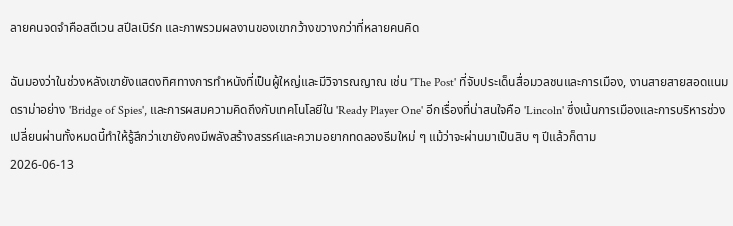ลายคนจดจำคือสตีเวน สปีลเบิร์ก และภาพรวมผลงานของเขากว้างขวางกว่าที่หลายคนคิด

ฉันมองว่าในช่วงหลังเขายังแสดงทิศทางการทำหนังที่เป็นผู้ใหญ่และมีวิจารณญาณ เช่น 'The Post' ที่จับประเด็นสื่อมวลชนและการเมือง, งานสายสายสอดแนมดราม่าอย่าง 'Bridge of Spies', และการผสมความคิดถึงกับเทคโนโลยีใน 'Ready Player One' อีกเรื่องที่น่าสนใจคือ 'Lincoln' ซึ่งเน้นการเมืองและการบริหารช่วงเปลี่ยนผ่านทั้งหมดนี้ทำให้รู้สึกว่าเขายังคงมีพลังสร้างสรรค์และความอยากทดลองธีมใหม่ ๆ แม้ว่าจะผ่านมาเป็นสิบ ๆ ปีแล้วก็ตาม
2026-06-13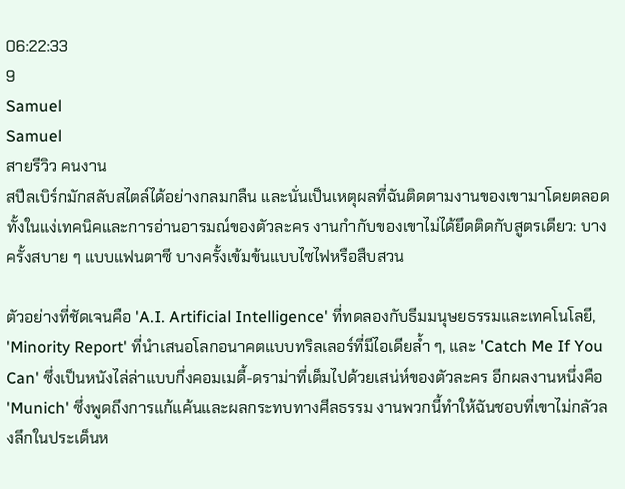06:22:33
9
Samuel
Samuel
สายรีวิว คนงาน
สปีลเบิร์กมักสลับสไตล์ได้อย่างกลมกลืน และนั่นเป็นเหตุผลที่ฉันติดตามงานของเขามาโดยตลอด ทั้งในแง่เทคนิคและการอ่านอารมณ์ของตัวละคร งานกำกับของเขาไม่ได้ยึดติดกับสูตรเดียว: บางครั้งสบาย ๆ แบบแฟนตาซี บางครั้งเข้มข้นแบบไซไฟหรือสืบสวน

ตัวอย่างที่ชัดเจนคือ 'A.I. Artificial Intelligence' ที่ทดลองกับธีมมนุษยธรรมและเทคโนโลยี, 'Minority Report' ที่นำเสนอโลกอนาคตแบบทริลเลอร์ที่มีไอเดียล้ำ ๆ, และ 'Catch Me If You Can' ซึ่งเป็นหนังไล่ล่าแบบกึ่งคอมเมดี้-ดราม่าที่เต็มไปด้วยเสน่ห์ของตัวละคร อีกผลงานหนึ่งคือ 'Munich' ซึ่งพูดถึงการแก้แค้นและผลกระทบทางศีลธรรม งานพวกนี้ทำให้ฉันชอบที่เขาไม่กลัวลงลึกในประเด็นห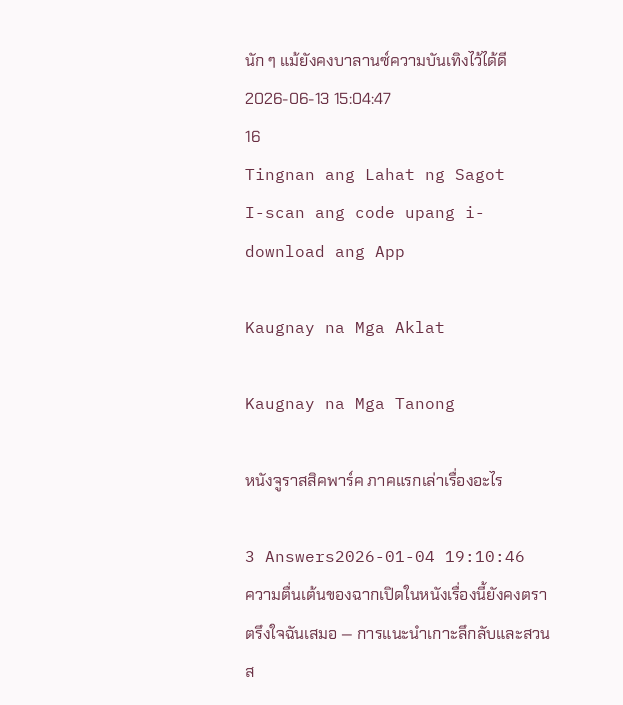นัก ๆ แม้ยังคงบาลานซ์ความบันเทิงไว้ได้ดี
2026-06-13 15:04:47
16
Tingnan ang Lahat ng Sagot
I-scan ang code upang i-download ang App

Kaugnay na Mga Aklat

Kaugnay na Mga Tanong

หนังจูราสสิคพาร์ค ภาคแรกเล่าเรื่องอะไร

3 Answers2026-01-04 19:10:46
ความตื่นเต้นของฉากเปิดในหนังเรื่องนี้ยังคงตราตรึงใจฉันเสมอ — การแนะนำเกาะลึกลับและสวนส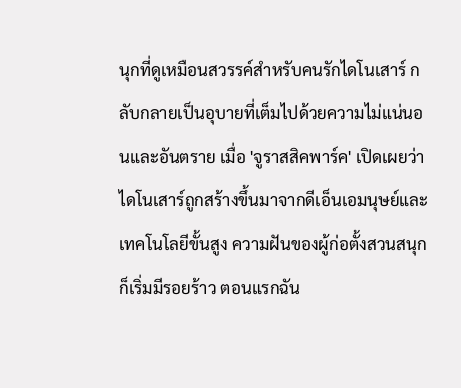นุกที่ดูเหมือนสวรรค์สำหรับคนรักไดโนเสาร์ กลับกลายเป็นอุบายที่เต็มไปด้วยความไม่แน่นอนและอันตราย เมื่อ 'จูราสสิคพาร์ค' เปิดเผยว่าไดโนเสาร์ถูกสร้างขึ้นมาจากดีเอ็นเอมนุษย์และเทคโนโลยีขั้นสูง ความฝันของผู้ก่อตั้งสวนสนุกก็เริ่มมีรอยร้าว ตอนแรกฉัน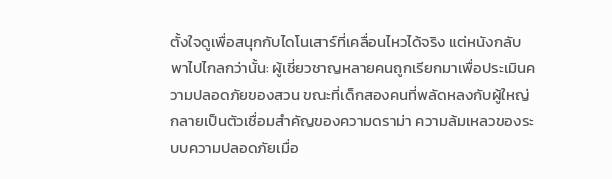ตั้งใจดูเพื่อสนุกกับไดโนเสาร์ที่เคลื่อนไหวได้จริง แต่หนังกลับพาไปไกลกว่านั้น: ผู้เชี่ยวชาญหลายคนถูกเรียกมาเพื่อประเมินความปลอดภัยของสวน ขณะที่เด็กสองคนที่พลัดหลงกับผู้ใหญ่กลายเป็นตัวเชื่อมสำคัญของความดราม่า ความล้มเหลวของระบบความปลอดภัยเมื่อ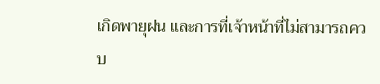เกิดพายุฝน และการที่เจ้าหน้าที่ไม่สามารถควบ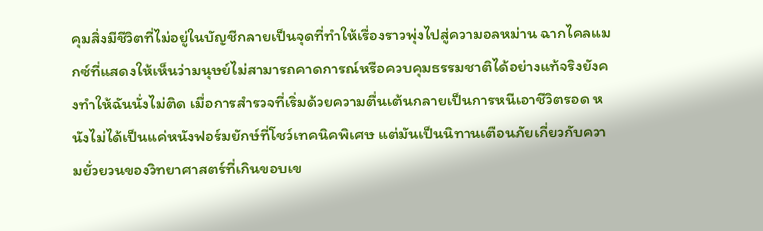คุมสิ่งมีชีวิตที่ไม่อยู่ในบัญชีกลายเป็นจุดที่ทำให้เรื่องราวพุ่งไปสู่ความอลหม่าน ฉากไคลแมกซ์ที่แสดงให้เห็นว่ามนุษย์ไม่สามารถคาดการณ์หรือควบคุมธรรมชาติได้อย่างแท้จริงยังคงทำให้ฉันนั่งไม่ติด เมื่อการสำรวจที่เริ่มด้วยความตื่นเต้นกลายเป็นการหนีเอาชีวิตรอด หนังไม่ได้เป็นแค่หนังฟอร์มยักษ์ที่โชว์เทคนิคพิเศษ แต่มันเป็นนิทานเตือนภัยเกี่ยวกับความยั่วยวนของวิทยาศาสตร์ที่เกินขอบเข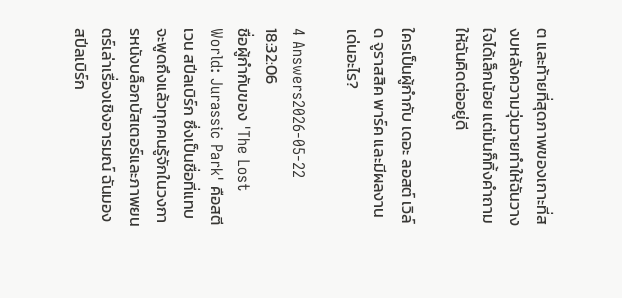ต และท้ายที่สุดภาพของเกาะที่สงบหลังความวุ่นวายทำให้ฉันวางใจได้เล็กน้อย แต่มันก็ทิ้งคำถามให้ฉันคิดต่ออยู่ดี

ใครเป็นผู้กำกับ เดอะ ลอสต์ เวิล์ด จูราสสิค พาร์ค และมีผลงานเด่นอะไร?

4 Answers2026-05-22 18:32:06
ชื่อผู้กำกับของ 'The Lost World: Jurassic Park' คือสตีเวน สปีลเบิร์ก ซึ่งเป็นชื่อที่แทบจะพูดถึงแล้วทุกคนรู้จักในวงการหนังบล็อกบัสเตอร์และภาพยนตร์เล่าเรื่องเชิงอารมณ์ ฉันมองสปีลเบิร์ก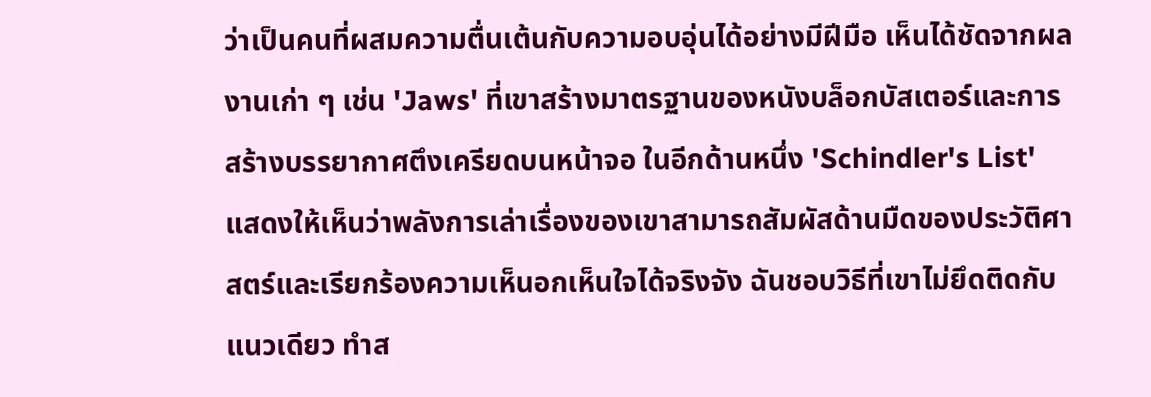ว่าเป็นคนที่ผสมความตื่นเต้นกับความอบอุ่นได้อย่างมีฝีมือ เห็นได้ชัดจากผลงานเก่า ๆ เช่น 'Jaws' ที่เขาสร้างมาตรฐานของหนังบล็อกบัสเตอร์และการสร้างบรรยากาศตึงเครียดบนหน้าจอ ในอีกด้านหนึ่ง 'Schindler's List' แสดงให้เห็นว่าพลังการเล่าเรื่องของเขาสามารถสัมผัสด้านมืดของประวัติศาสตร์และเรียกร้องความเห็นอกเห็นใจได้จริงจัง ฉันชอบวิธีที่เขาไม่ยึดติดกับแนวเดียว ทำส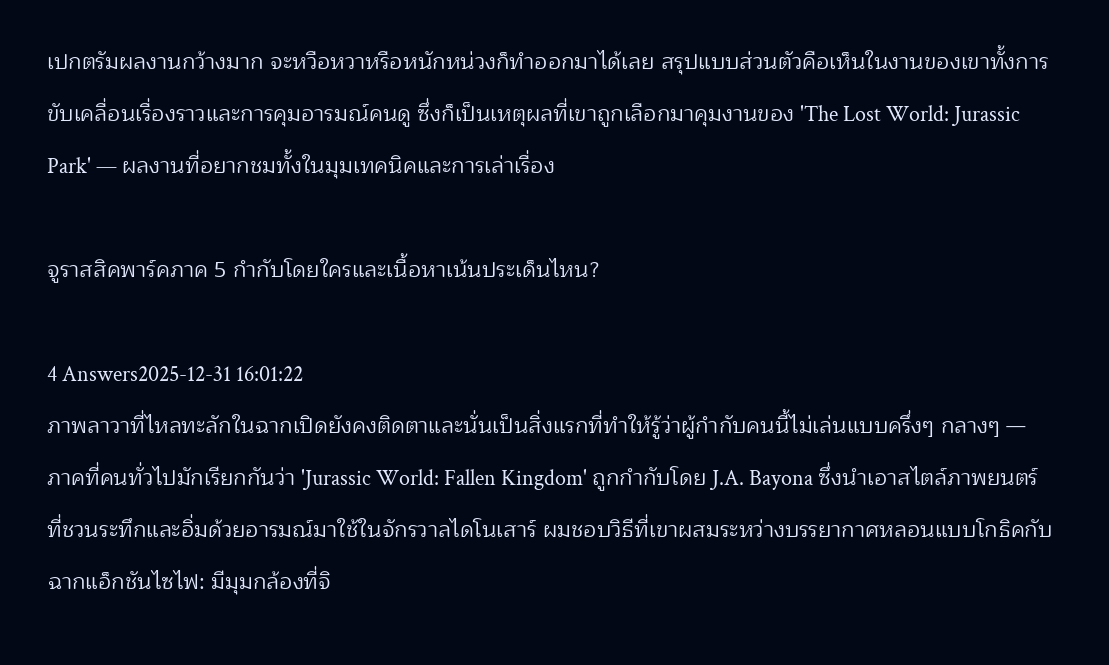เปกตรัมผลงานกว้างมาก จะหวือหวาหรือหนักหน่วงก็ทำออกมาได้เลย สรุปแบบส่วนตัวคือเห็นในงานของเขาทั้งการขับเคลื่อนเรื่องราวและการคุมอารมณ์คนดู ซึ่งก็เป็นเหตุผลที่เขาถูกเลือกมาคุมงานของ 'The Lost World: Jurassic Park' — ผลงานที่อยากชมทั้งในมุมเทคนิคและการเล่าเรื่อง

จูราสสิคพาร์คภาค 5 กำกับโดยใครและเนื้อหาเน้นประเด็นไหน?

4 Answers2025-12-31 16:01:22
ภาพลาวาที่ไหลทะลักในฉากเปิดยังคงติดตาและนั่นเป็นสิ่งแรกที่ทำให้รู้ว่าผู้กำกับคนนี้ไม่เล่นแบบครึ่งๆ กลางๆ — ภาคที่คนทั่วไปมักเรียกกันว่า 'Jurassic World: Fallen Kingdom' ถูกกำกับโดย J.A. Bayona ซึ่งนำเอาสไตล์ภาพยนตร์ที่ชวนระทึกและอิ่มด้วยอารมณ์มาใช้ในจักรวาลไดโนเสาร์ ผมชอบวิธีที่เขาผสมระหว่างบรรยากาศหลอนแบบโกธิคกับฉากแอ็กชันไซไฟ: มีมุมกล้องที่จิ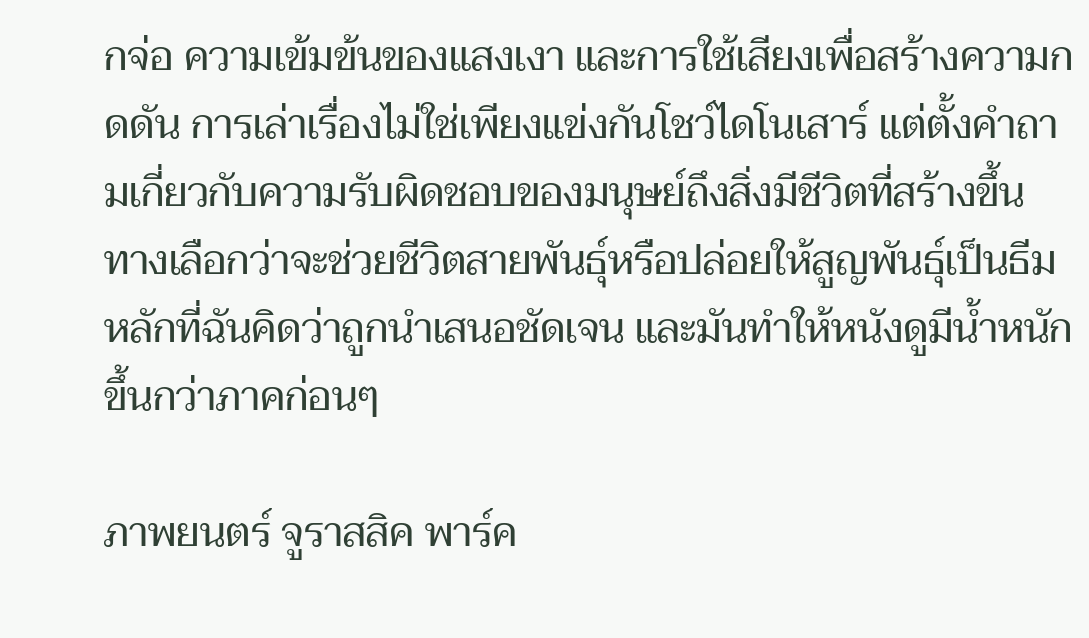กจ่อ ความเข้มข้นของแสงเงา และการใช้เสียงเพื่อสร้างความกดดัน การเล่าเรื่องไม่ใช่เพียงแข่งกันโชว์ไดโนเสาร์ แต่ตั้งคำถามเกี่ยวกับความรับผิดชอบของมนุษย์ถึงสิ่งมีชีวิตที่สร้างขึ้น ทางเลือกว่าจะช่วยชีวิตสายพันธุ์หรือปล่อยให้สูญพันธุ์เป็นธีมหลักที่ฉันคิดว่าถูกนำเสนอชัดเจน และมันทำให้หนังดูมีน้ำหนักขึ้นกว่าภาคก่อนๆ

ภาพยนตร์ จูราสสิค พาร์ค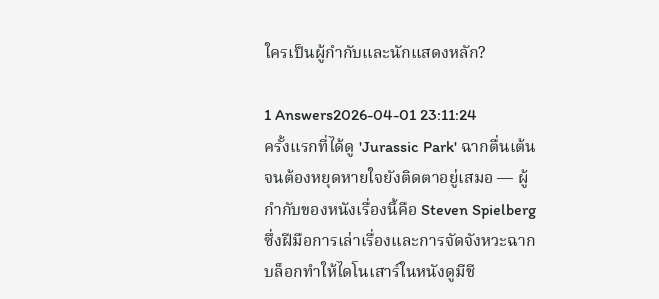ใครเป็นผู้กำกับและนักแสดงหลัก?

1 Answers2026-04-01 23:11:24
ครั้งแรกที่ได้ดู 'Jurassic Park' ฉากตื่นเต้นจนต้องหยุดหายใจยังติดตาอยู่เสมอ — ผู้กำกับของหนังเรื่องนี้คือ Steven Spielberg ซึ่งฝีมือการเล่าเรื่องและการจัดจังหวะฉากบล็อกทำให้ไดโนเสาร์ในหนังดูมีชี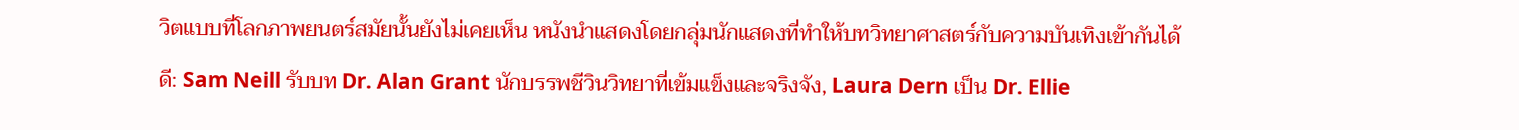วิตแบบที่โลกภาพยนตร์สมัยนั้นยังไม่เคยเห็น หนังนำแสดงโดยกลุ่มนักแสดงที่ทำให้บทวิทยาศาสตร์กับความบันเทิงเข้ากันได้ดี: Sam Neill รับบท Dr. Alan Grant นักบรรพชีวินวิทยาที่เข้มแข็งและจริงจัง, Laura Dern เป็น Dr. Ellie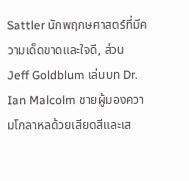Sattler นักพฤกษศาสตร์ที่มีความเด็ดขาดและใจดี, ส่วน Jeff Goldblum เล่นบท Dr. Ian Malcolm ชายผู้มองความโกลาหลด้วยเสียดสีและเส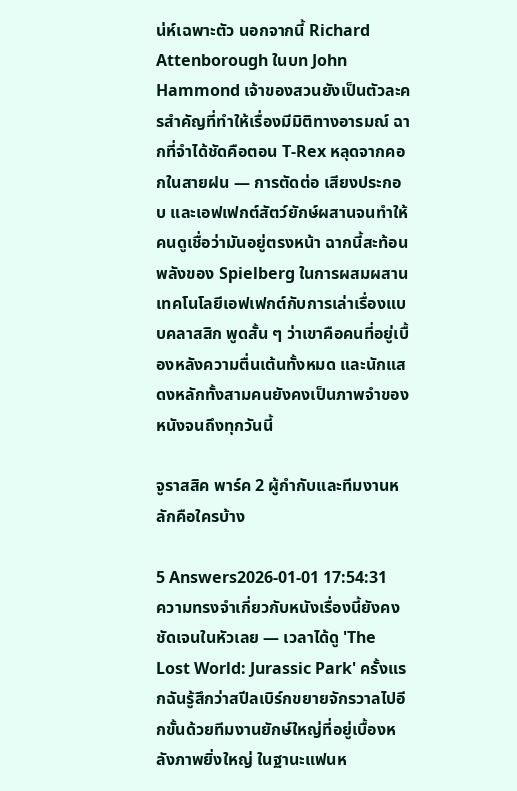น่ห์เฉพาะตัว นอกจากนี้ Richard Attenborough ในบท John Hammond เจ้าของสวนยังเป็นตัวละครสำคัญที่ทำให้เรื่องมีมิติทางอารมณ์ ฉากที่จำได้ชัดคือตอน T-Rex หลุดจากคอกในสายฝน — การตัดต่อ เสียงประกอบ และเอฟเฟกต์สัตว์ยักษ์ผสานจนทำให้คนดูเชื่อว่ามันอยู่ตรงหน้า ฉากนี้สะท้อนพลังของ Spielberg ในการผสมผสานเทคโนโลยีเอฟเฟกต์กับการเล่าเรื่องแบบคลาสสิก พูดสั้น ๆ ว่าเขาคือคนที่อยู่เบื้องหลังความตื่นเต้นทั้งหมด และนักแสดงหลักทั้งสามคนยังคงเป็นภาพจำของหนังจนถึงทุกวันนี้

จูราสสิค พาร์ค 2 ผู้กำกับและทีมงานหลักคือใครบ้าง

5 Answers2026-01-01 17:54:31
ความทรงจำเกี่ยวกับหนังเรื่องนี้ยังคงชัดเจนในหัวเลย — เวลาได้ดู 'The Lost World: Jurassic Park' ครั้งแรกฉันรู้สึกว่าสปีลเบิร์กขยายจักรวาลไปอีกขั้นด้วยทีมงานยักษ์ใหญ่ที่อยู่เบื้องหลังภาพยิ่งใหญ่ ในฐานะแฟนห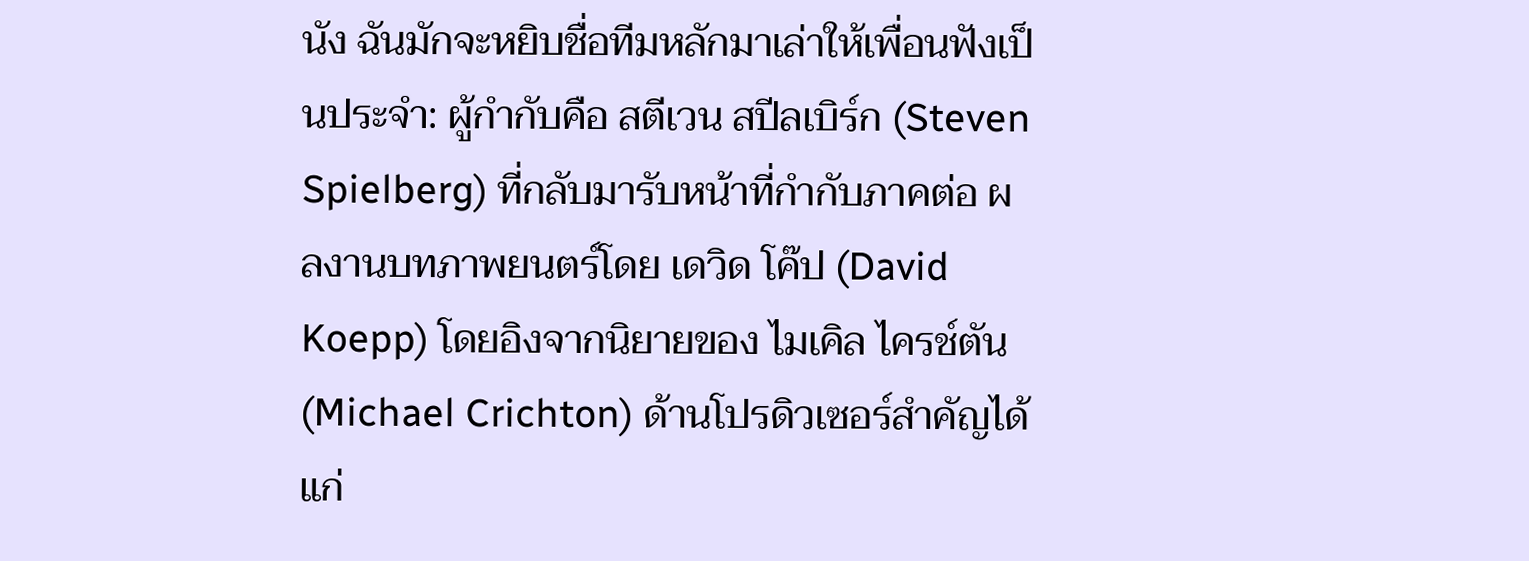นัง ฉันมักจะหยิบชื่อทีมหลักมาเล่าให้เพื่อนฟังเป็นประจำ: ผู้กำกับคือ สตีเวน สปีลเบิร์ก (Steven Spielberg) ที่กลับมารับหน้าที่กำกับภาคต่อ ผลงานบทภาพยนตร์โดย เดวิด โค๊ป (David Koepp) โดยอิงจากนิยายของ ไมเคิล ไครช์ตัน (Michael Crichton) ด้านโปรดิวเซอร์สำคัญได้แก่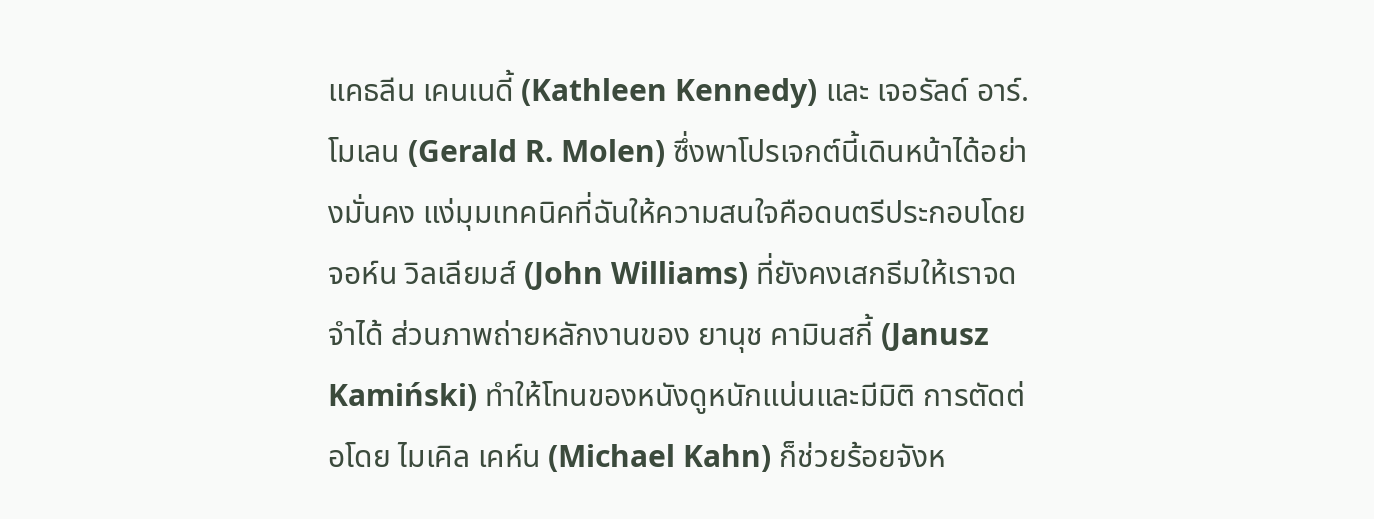แคธลีน เคนเนดี้ (Kathleen Kennedy) และ เจอรัลด์ อาร์. โมเลน (Gerald R. Molen) ซึ่งพาโปรเจกต์นี้เดินหน้าได้อย่างมั่นคง แง่มุมเทคนิคที่ฉันให้ความสนใจคือดนตรีประกอบโดย จอห์น วิลเลียมส์ (John Williams) ที่ยังคงเสกธีมให้เราจดจำได้ ส่วนภาพถ่ายหลักงานของ ยานุช คามินสกี้ (Janusz Kamiński) ทำให้โทนของหนังดูหนักแน่นและมีมิติ การตัดต่อโดย ไมเคิล เคห์น (Michael Kahn) ก็ช่วยร้อยจังห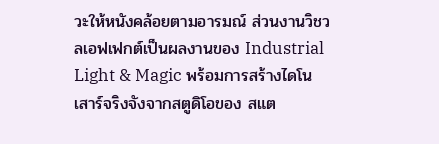วะให้หนังคล้อยตามอารมณ์ ส่วนงานวิชวลเอฟเฟกต์เป็นผลงานของ Industrial Light & Magic พร้อมการสร้างไดโนเสาร์จริงจังจากสตูดิโอของ สแต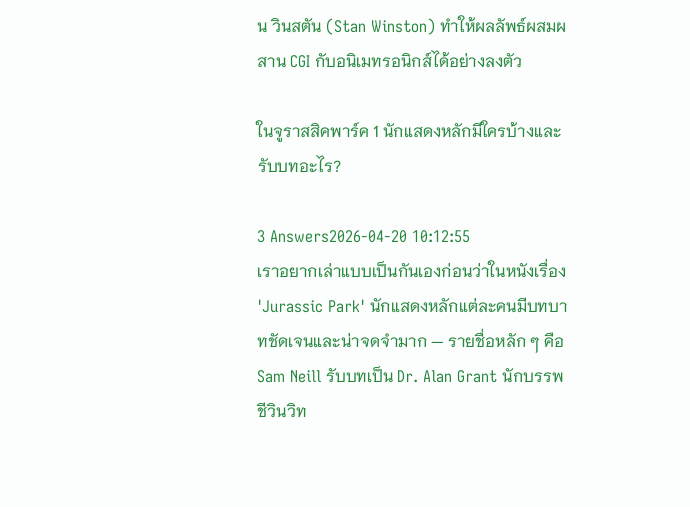น วินสตัน (Stan Winston) ทำให้ผลลัพธ์ผสมผสาน CGI กับอนิเมทรอนิกส์ได้อย่างลงตัว

ในจูราสสิคพาร์ค 1 นักแสดงหลักมีใครบ้างและรับบทอะไร?

3 Answers2026-04-20 10:12:55
เราอยากเล่าแบบเป็นกันเองก่อนว่าในหนังเรื่อง 'Jurassic Park' นักแสดงหลักแต่ละคนมีบทบาทชัดเจนและน่าจดจำมาก — รายชื่อหลัก ๆ คือ Sam Neill รับบทเป็น Dr. Alan Grant นักบรรพชีวินวิท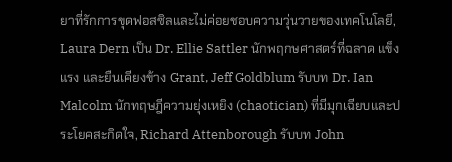ยาที่รักการขุดฟอสซิลและไม่ค่อยชอบความวุ่นวายของเทคโนโลยี, Laura Dern เป็น Dr. Ellie Sattler นักพฤกษศาสตร์ที่ฉลาด แข็งแรง และยืนเคียงข้าง Grant, Jeff Goldblum รับบท Dr. Ian Malcolm นักทฤษฎีความยุ่งเหยิง (chaotician) ที่มีมุกเฉียบและประโยคสะกิดใจ, Richard Attenborough รับบท John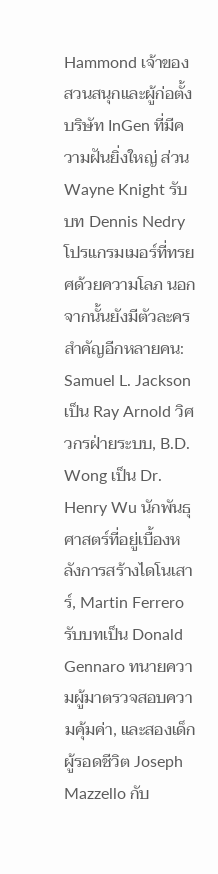Hammond เจ้าของสวนสนุกและผู้ก่อตั้งบริษัท InGen ที่มีความฝันยิ่งใหญ่ ส่วน Wayne Knight รับบท Dennis Nedry โปรแกรมเมอร์ที่ทรยศด้วยความโลภ นอกจากนั้นยังมีตัวละครสำคัญอีกหลายคน: Samuel L. Jackson เป็น Ray Arnold วิศวกรฝ่ายระบบ, B.D. Wong เป็น Dr. Henry Wu นักพันธุศาสตร์ที่อยู่เบื้องหลังการสร้างไดโนเสาร์, Martin Ferrero รับบทเป็น Donald Gennaro ทนายความผู้มาตรวจสอบความคุ้มค่า, และสองเด็กผู้รอดชีวิต Joseph Mazzello กับ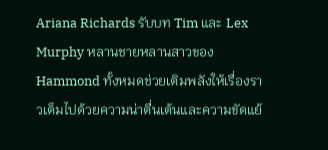Ariana Richards รับบท Tim และ Lex Murphy หลานชายหลานสาวของ Hammond ทั้งหมดช่วยเติมพลังให้เรื่องราวเต็มไปด้วยความน่าตื่นเต้นและความขัดแย้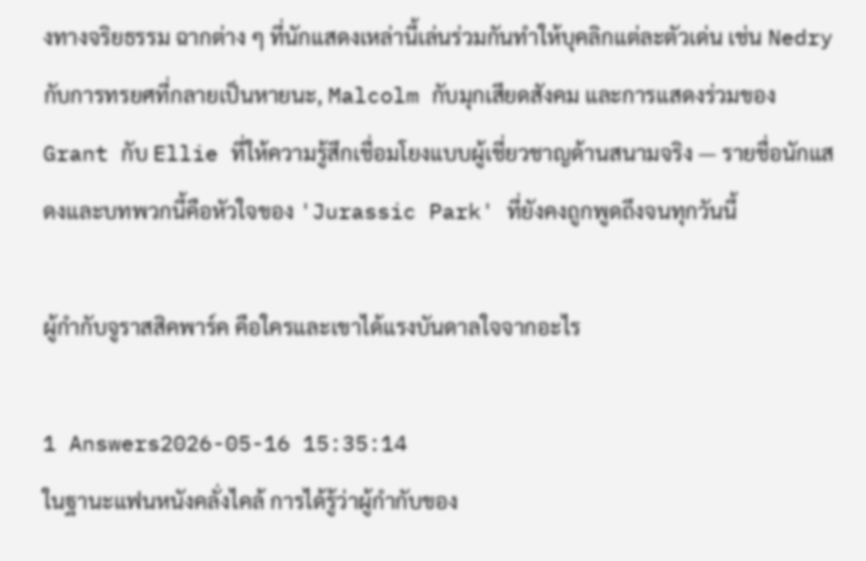งทางจริยธรรม ฉากต่าง ๆ ที่นักแสดงเหล่านี้เล่นร่วมกันทำให้บุคลิกแต่ละตัวเด่น เช่น Nedry กับการทรยศที่กลายเป็นหายนะ, Malcolm กับมุกเสียดสังคม และการแสดงร่วมของ Grant กับ Ellie ที่ให้ความรู้สึกเชื่อมโยงแบบผู้เชี่ยวชาญด้านสนามจริง — รายชื่อนักแสดงและบทพวกนี้คือหัวใจของ 'Jurassic Park' ที่ยังคงถูกพูดถึงจนทุกวันนี้

ผู้กำกับจูราสสิคพาร์ค คือใครและเขาได้แรงบันดาลใจจากอะไร

1 Answers2026-05-16 15:35:14
ในฐานะแฟนหนังคลั่งไคล้ การได้รู้ว่าผู้กำกับของ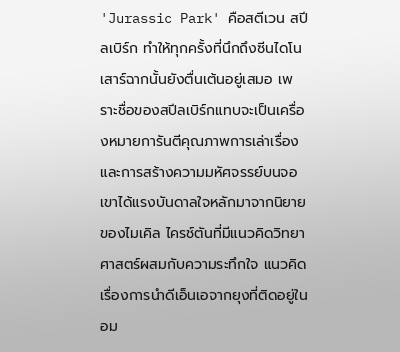'Jurassic Park' คือสตีเวน สปีลเบิร์ก ทำให้ทุกครั้งที่นึกถึงซีนไดโนเสาร์ฉากนั้นยังตื่นเต้นอยู่เสมอ เพราะชื่อของสปีลเบิร์กแทบจะเป็นเครื่องหมายการันตีคุณภาพการเล่าเรื่องและการสร้างความมหัศจรรย์บนจอ เขาได้แรงบันดาลใจหลักมาจากนิยายของไมเคิล ไครช์ตันที่มีแนวคิดวิทยาศาสตร์ผสมกับความระทึกใจ แนวคิดเรื่องการนำดีเอ็นเอจากยุงที่ติดอยู่ในอม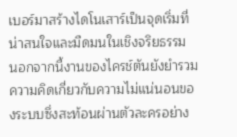เบอร์มาสร้างไดโนเสาร์เป็นจุดเริ่มที่น่าสนใจและมืดมนในเชิงจริยธรรม นอกจากนี้งานของไครช์ตันยังยำรวมความคิดเกี่ยวกับความไม่แน่นอนของระบบซึ่งสะท้อนผ่านตัวละครอย่าง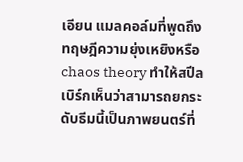เอียน แมลคอล์มที่พูดถึงทฤษฎีความยุ่งเหยิงหรือ chaos theory ทำให้สปีลเบิร์กเห็นว่าสามารถยกระดับธีมนี้เป็นภาพยนตร์ที่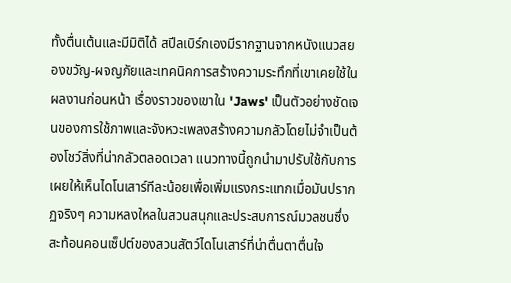ทั้งตื่นเต้นและมีมิติได้ สปีลเบิร์กเองมีรากฐานจากหนังแนวสยองขวัญ-ผจญภัยและเทคนิคการสร้างความระทึกที่เขาเคยใช้ในผลงานก่อนหน้า เรื่องราวของเขาใน 'Jaws' เป็นตัวอย่างชัดเจนของการใช้ภาพและจังหวะเพลงสร้างความกลัวโดยไม่จำเป็นต้องโชว์สิ่งที่น่ากลัวตลอดเวลา แนวทางนี้ถูกนำมาปรับใช้กับการเผยให้เห็นไดโนเสาร์ทีละน้อยเพื่อเพิ่มแรงกระแทกเมื่อมันปรากฏจริงๆ ความหลงใหลในสวนสนุกและประสบการณ์มวลชนซึ่งสะท้อนคอนเซ็ปต์ของสวนสัตว์ไดโนเสาร์ที่น่าตื่นตาตื่นใจ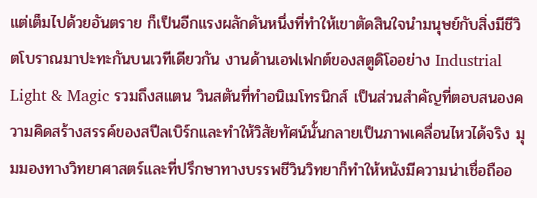แต่เต็มไปด้วยอันตราย ก็เป็นอีกแรงผลักดันหนึ่งที่ทำให้เขาตัดสินใจนำมนุษย์กับสิ่งมีชีวิตโบราณมาปะทะกันบนเวทีเดียวกัน งานด้านเอฟเฟกต์ของสตูดิโออย่าง Industrial Light & Magic รวมถึงสแตน วินสตันที่ทำอนิเมโทรนิกส์ เป็นส่วนสำคัญที่ตอบสนองความคิดสร้างสรรค์ของสปีลเบิร์กและทำให้วิสัยทัศน์นั้นกลายเป็นภาพเคลื่อนไหวได้จริง มุมมองทางวิทยาศาสตร์และที่ปรึกษาทางบรรพชีวินวิทยาก็ทำให้หนังมีความน่าเชื่อถืออ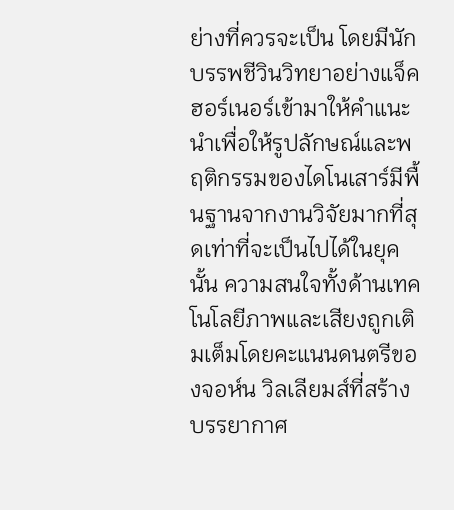ย่างที่ควรจะเป็น โดยมีนักบรรพชีวินวิทยาอย่างแจ็ค ฮอร์เนอร์เข้ามาให้คำแนะนำเพื่อให้รูปลักษณ์และพฤติกรรมของไดโนเสาร์มีพื้นฐานจากงานวิจัยมากที่สุดเท่าที่จะเป็นไปได้ในยุคนั้น ความสนใจทั้งด้านเทคโนโลยีภาพและเสียงถูกเติมเต็มโดยคะแนนดนตรีของจอห์น วิลเลียมส์ที่สร้างบรรยากาศ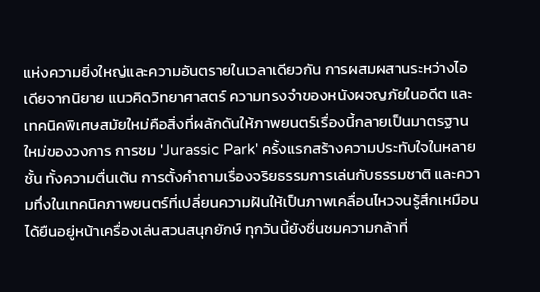แห่งความยิ่งใหญ่และความอันตรายในเวลาเดียวกัน การผสมผสานระหว่างไอเดียจากนิยาย แนวคิดวิทยาศาสตร์ ความทรงจำของหนังผจญภัยในอดีต และเทคนิคพิเศษสมัยใหม่คือสิ่งที่ผลักดันให้ภาพยนตร์เรื่องนี้กลายเป็นมาตรฐานใหม่ของวงการ การชม 'Jurassic Park' ครั้งแรกสร้างความประทับใจในหลายชั้น ทั้งความตื่นเต้น การตั้งคำถามเรื่องจริยธรรมการเล่นกับธรรมชาติ และความทึ่งในเทคนิคภาพยนตร์ที่เปลี่ยนความฝันให้เป็นภาพเคลื่อนไหวจนรู้สึกเหมือนได้ยืนอยู่หน้าเครื่องเล่นสวนสนุกยักษ์ ทุกวันนี้ยังชื่นชมความกล้าที่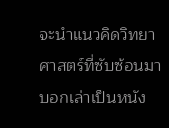จะนำแนวคิดวิทยาศาสตร์ที่ซับซ้อนมาบอกเล่าเป็นหนัง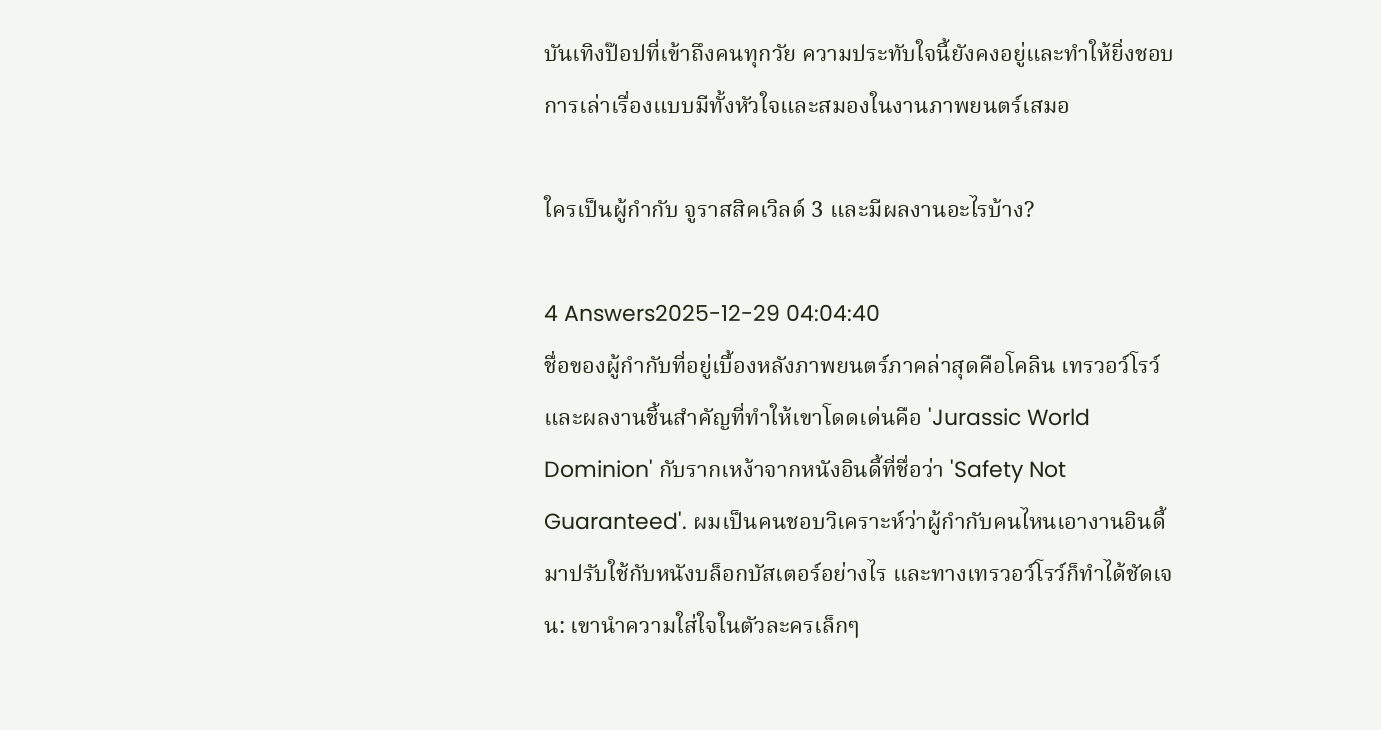บันเทิงป๊อปที่เข้าถึงคนทุกวัย ความประทับใจนี้ยังคงอยู่และทำให้ยิ่งชอบการเล่าเรื่องแบบมีทั้งหัวใจและสมองในงานภาพยนตร์เสมอ

ใครเป็นผู้กำกับ จูราสสิคเวิลด์ 3 และมีผลงานอะไรบ้าง?

4 Answers2025-12-29 04:04:40
ชื่อของผู้กำกับที่อยู่เบื้องหลังภาพยนตร์ภาคล่าสุดคือโคลิน เทรวอว์โรว์ และผลงานชิ้นสำคัญที่ทำให้เขาโดดเด่นคือ 'Jurassic World Dominion' กับรากเหง้าจากหนังอินดี้ที่ชื่อว่า 'Safety Not Guaranteed'. ผมเป็นคนชอบวิเคราะห์ว่าผู้กำกับคนไหนเอางานอินดี้มาปรับใช้กับหนังบล็อกบัสเตอร์อย่างไร และทางเทรวอว์โรว์ก็ทำได้ชัดเจน: เขานำความใส่ใจในตัวละครเล็กๆ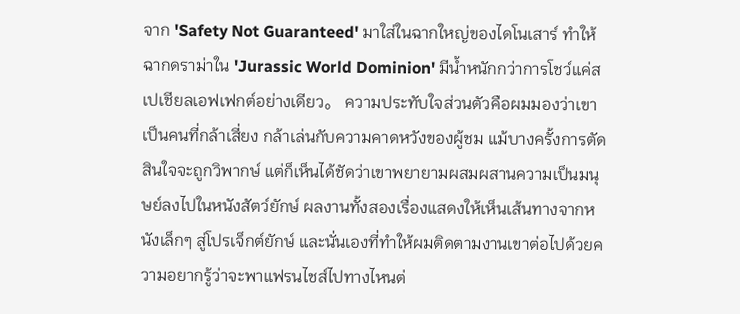จาก 'Safety Not Guaranteed' มาใส่ในฉากใหญ่ของไดโนเสาร์ ทำให้ฉากดราม่าใน 'Jurassic World Dominion' มีน้ำหนักกว่าการโชว์แค่สเปเชียลเอฟเฟกต์อย่างเดียว。 ความประทับใจส่วนตัวคือผมมองว่าเขาเป็นคนที่กล้าเสี่ยง กล้าเล่นกับความคาดหวังของผู้ชม แม้บางครั้งการตัดสินใจจะถูกวิพากษ์ แต่ก็เห็นได้ชัดว่าเขาพยายามผสมผสานความเป็นมนุษย์ลงไปในหนังสัตว์ยักษ์ ผลงานทั้งสองเรื่องแสดงให้เห็นเส้นทางจากหนังเล็กๆ สู่โปรเจ็กต์ยักษ์ และนั่นเองที่ทำให้ผมติดตามงานเขาต่อไปด้วยความอยากรู้ว่าจะพาแฟรนไชส์ไปทางไหนต่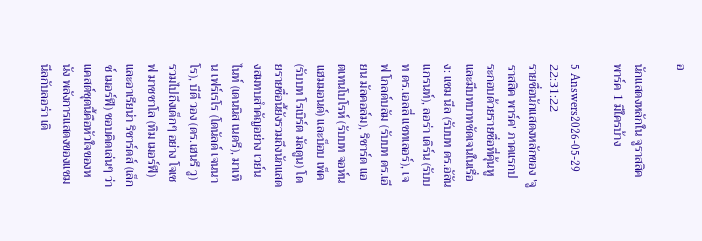อ

นักแสดงหลักใน จูราสสิค พาร์ค 1 มีใครบ้าง

5 Answers2026-05-29 22:31:22
รายชื่อนักแสดงหลักของ 'จูราสสิค พาร์ค' ภาคแรกประกอบด้วยรายชื่อที่คุ้นหูและมีบทบาทชัดเจนในเรื่อง: แซม นีล (รับบท ดร.อัลัน แกรนท์), ลอร่า เดิร์น (รับบท ดร.เอลลี่ แซทเลอร์), เจฟ โกลด์บลัม (รับบท ดร.เอียน มัลคอล์ม), ริชาร์ด แอตเทนโบโรห์ (รับบท จอห์น แฮมมอนด์) และบ็อบ เพ็ค (รับบท โรเบิร์ต มัลดูน) โดยรายชื่อนี้ยังรวมถึงนักแสดงสมทบสำคัญอย่าง เวย์น ไนท์ (เดนนิส เนดรี), มาเทิน เฟร์เรโร (โดนัลด์ เจนนาโร), บีดี วอง (ดร.เฮนรี วู) รวมไปถึงเด็กๆ อย่าง โจเซฟ มาซซาโล (ทิม เมอร์ฟี) และอาเรียน่า ริชาร์ดส์ (เล็กซ์ เมอร์ฟี) ชอบคิดเล่นๆ ว่าแคสต์ชุดนี้คือหัวใจของหนัง พลังการแสดงของแซม นีลกับลอร่า เดิ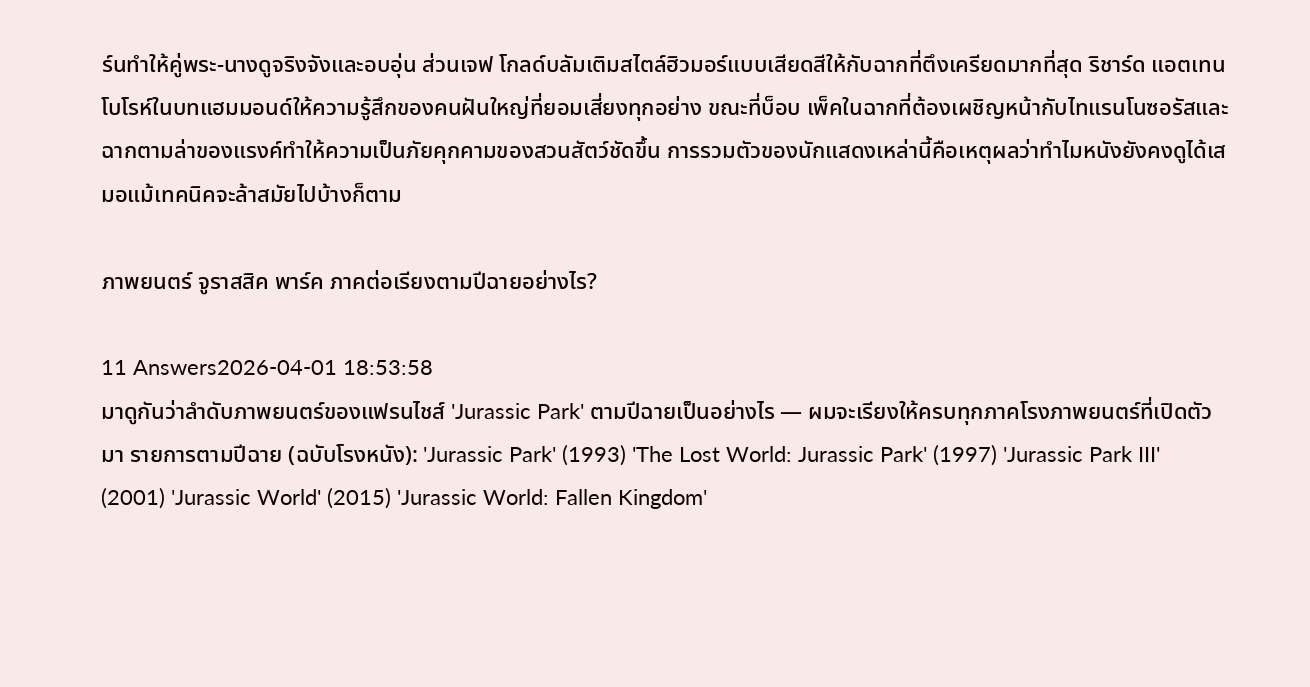ร์นทำให้คู่พระ-นางดูจริงจังและอบอุ่น ส่วนเจฟ โกลด์บลัมเติมสไตล์ฮิวมอร์แบบเสียดสีให้กับฉากที่ตึงเครียดมากที่สุด ริชาร์ด แอตเทนโบโรห์ในบทแฮมมอนด์ให้ความรู้สึกของคนฝันใหญ่ที่ยอมเสี่ยงทุกอย่าง ขณะที่บ็อบ เพ็คในฉากที่ต้องเผชิญหน้ากับไทแรนโนซอรัสและฉากตามล่าของแรงค์ทำให้ความเป็นภัยคุกคามของสวนสัตว์ชัดขึ้น การรวมตัวของนักแสดงเหล่านี้คือเหตุผลว่าทำไมหนังยังคงดูได้เสมอแม้เทคนิคจะล้าสมัยไปบ้างก็ตาม

ภาพยนตร์ จูราสสิค พาร์ค ภาคต่อเรียงตามปีฉายอย่างไร?

11 Answers2026-04-01 18:53:58
มาดูกันว่าลำดับภาพยนตร์ของแฟรนไชส์ 'Jurassic Park' ตามปีฉายเป็นอย่างไร — ผมจะเรียงให้ครบทุกภาคโรงภาพยนตร์ที่เปิดตัวมา รายการตามปีฉาย (ฉบับโรงหนัง): 'Jurassic Park' (1993) 'The Lost World: Jurassic Park' (1997) 'Jurassic Park III' (2001) 'Jurassic World' (2015) 'Jurassic World: Fallen Kingdom'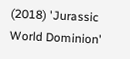(2018) 'Jurassic World Dominion'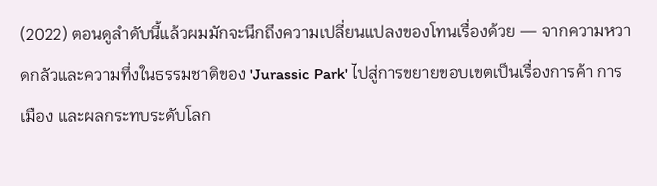(2022) ตอนดูลำดับนี้แล้วผมมักจะนึกถึงความเปลี่ยนแปลงของโทนเรื่องด้วย — จากความหวาดกลัวและความทึ่งในธรรมชาติของ 'Jurassic Park' ไปสู่การขยายขอบเขตเป็นเรื่องการค้า การเมือง และผลกระทบระดับโลก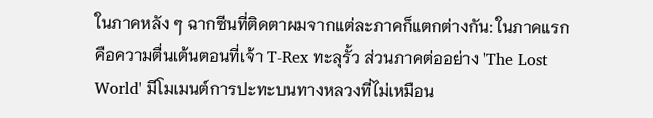ในภาคหลัง ๆ ฉากซีนที่ติดตาผมจากแต่ละภาคก็แตกต่างกัน: ในภาคแรกคือความตื่นเต้นตอนที่เจ้า T-Rex ทะลุรั้ว ส่วนภาคต่ออย่าง 'The Lost World' มีโมเมนต์การปะทะบนทางหลวงที่ไม่เหมือน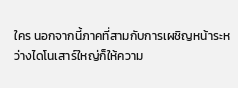ใคร นอกจากนี้ภาคที่สามกับการเผชิญหน้าระหว่างไดโนเสาร์ใหญ่ก็ให้ความ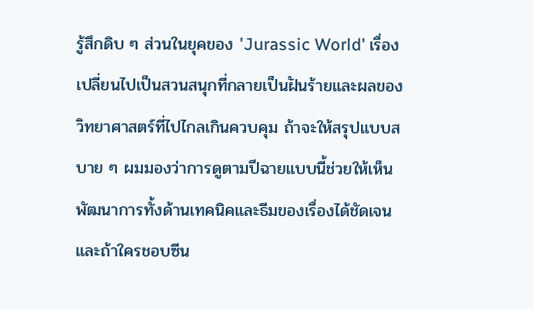รู้สึกดิบ ๆ ส่วนในยุคของ 'Jurassic World' เรื่องเปลี่ยนไปเป็นสวนสนุกที่กลายเป็นฝันร้ายและผลของวิทยาศาสตร์ที่ไปไกลเกินควบคุม ถ้าจะให้สรุปแบบสบาย ๆ ผมมองว่าการดูตามปีฉายแบบนี้ช่วยให้เห็นพัฒนาการทั้งด้านเทคนิคและธีมของเรื่องได้ชัดเจน และถ้าใครชอบซีน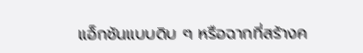แอ็กชันแบบดิบ ๆ หรือฉากที่สร้างค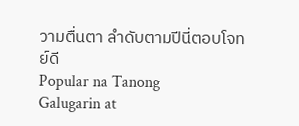วามตื่นตา ลำดับตามปีนี่ตอบโจทย์ดี
Popular na Tanong
Galugarin at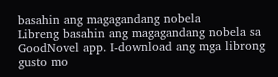basahin ang magagandang nobela
Libreng basahin ang magagandang nobela sa GoodNovel app. I-download ang mga librong gusto mo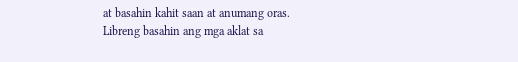at basahin kahit saan at anumang oras.
Libreng basahin ang mga aklat sa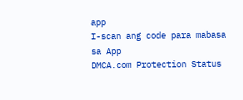app
I-scan ang code para mabasa sa App
DMCA.com Protection Status